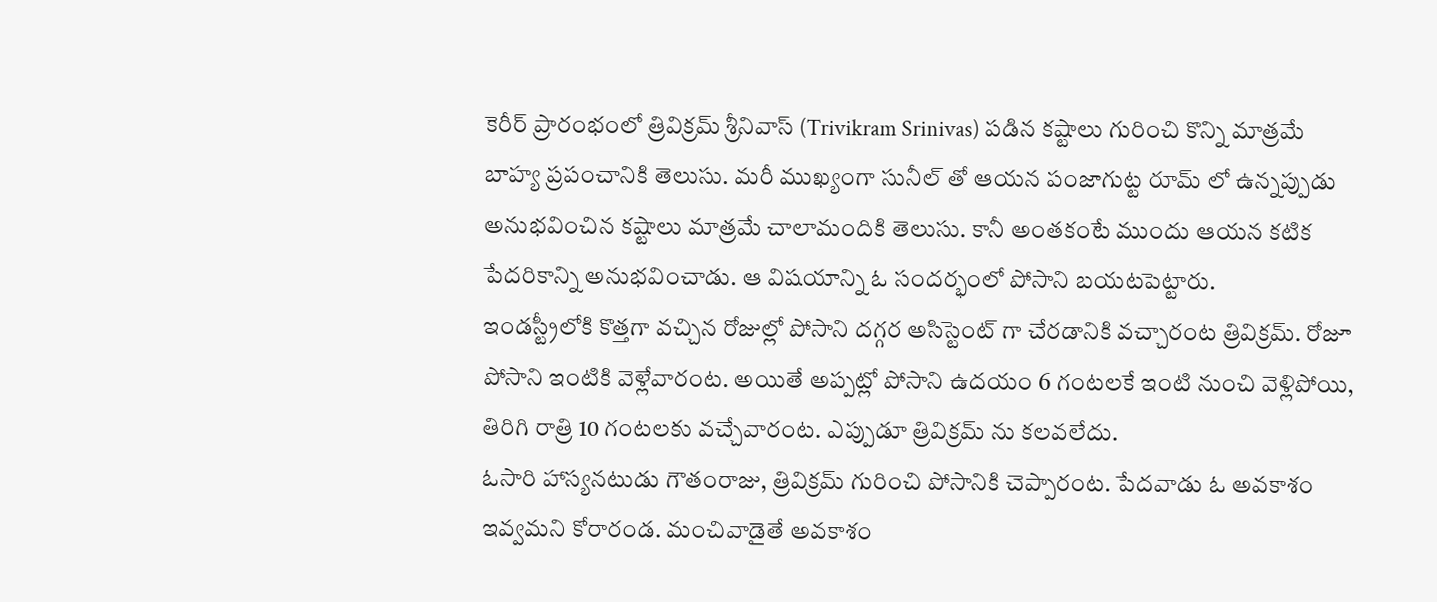కెరీర్ ప్రారంభంలో త్రివిక్రమ్ శ్రీనివాస్ (Trivikram Srinivas) పడిన కష్టాలు గురించి కొన్ని మాత్రమే బాహ్య ప్రపంచానికి తెలుసు. మరీ ముఖ్యంగా సునీల్ తో ఆయన పంజాగుట్ట రూమ్ లో ఉన్నప్పుడు అనుభవించిన కష్టాలు మాత్రమే చాలామందికి తెలుసు. కానీ అంతకంటే ముందు ఆయన కటిక పేదరికాన్ని అనుభవించాడు. ఆ విషయాన్ని ఓ సందర్భంలో పోసాని బయటపెట్టారు.
ఇండస్ట్రీలోకి కొత్తగా వచ్చిన రోజుల్లో పోసాని దగ్గర అసిస్టెంట్ గా చేరడానికి వచ్చారంట త్రివిక్రమ్. రోజూ పోసాని ఇంటికి వెళ్లేవారంట. అయితే అప్పట్లో పోసాని ఉదయం 6 గంటలకే ఇంటి నుంచి వెళ్లిపోయి, తిరిగి రాత్రి 10 గంటలకు వచ్చేవారంట. ఎప్పుడూ త్రివిక్రమ్ ను కలవలేదు.
ఓసారి హాస్యనటుడు గౌతంరాజు, త్రివిక్రమ్ గురించి పోసానికి చెప్పారంట. పేదవాడు ఓ అవకాశం ఇవ్వమని కోరారండ. మంచివాడైతే అవకాశం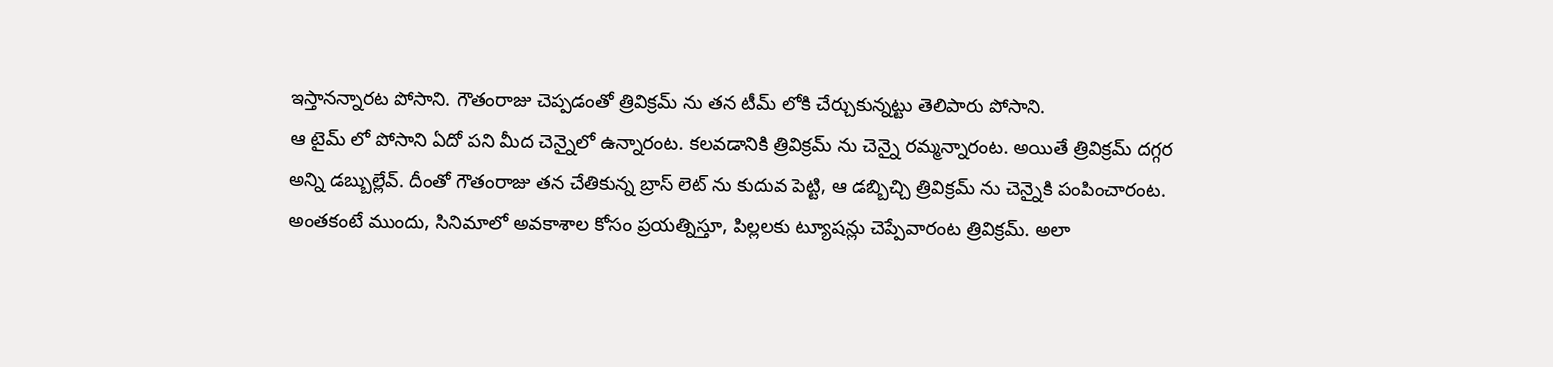ఇస్తానన్నారట పోసాని. గౌతంరాజు చెప్పడంతో త్రివిక్రమ్ ను తన టీమ్ లోకి చేర్చుకున్నట్టు తెలిపారు పోసాని.
ఆ టైమ్ లో పోసాని ఏదో పని మీద చెన్నైలో ఉన్నారంట. కలవడానికి త్రివిక్రమ్ ను చెన్నై రమ్మన్నారంట. అయితే త్రివిక్రమ్ దగ్గర అన్ని డబ్బుల్లేవ్. దీంతో గౌతంరాజు తన చేతికున్న బ్రాస్ లెట్ ను కుదువ పెట్టి, ఆ డబ్బిచ్చి త్రివిక్రమ్ ను చెన్నైకి పంపించారంట.
అంతకంటే ముందు, సినిమాలో అవకాశాల కోసం ప్రయత్నిస్తూ, పిల్లలకు ట్యూషన్లు చెప్పేవారంట త్రివిక్రమ్. అలా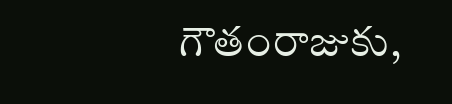గౌతంరాజుకు,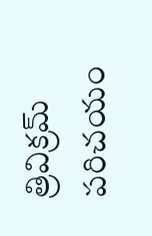త్రివిక్రమ్ పరిచయం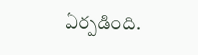ఏర్పడింది.